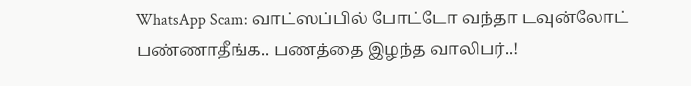WhatsApp Scam: வாட்ஸப்பில் போட்டோ வந்தா டவுன்லோட் பண்ணாதீங்க.. பணத்தை இழந்த வாலிபர்..!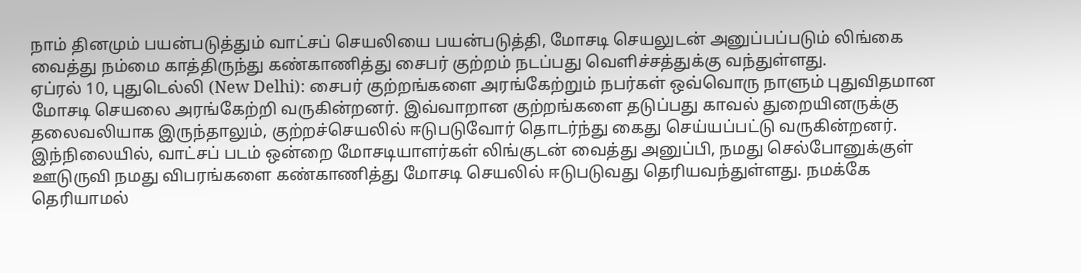நாம் தினமும் பயன்படுத்தும் வாட்சப் செயலியை பயன்படுத்தி, மோசடி செயலுடன் அனுப்பப்படும் லிங்கை வைத்து நம்மை காத்திருந்து கண்காணித்து சைபர் குற்றம் நடப்பது வெளிச்சத்துக்கு வந்துள்ளது.
ஏப்ரல் 10, புதுடெல்லி (New Delhi): சைபர் குற்றங்களை அரங்கேற்றும் நபர்கள் ஒவ்வொரு நாளும் புதுவிதமான மோசடி செயலை அரங்கேற்றி வருகின்றனர். இவ்வாறான குற்றங்களை தடுப்பது காவல் துறையினருக்கு தலைவலியாக இருந்தாலும், குற்றச்செயலில் ஈடுபடுவோர் தொடர்ந்து கைது செய்யப்பட்டு வருகின்றனர். இந்நிலையில், வாட்சப் படம் ஒன்றை மோசடியாளர்கள் லிங்குடன் வைத்து அனுப்பி, நமது செல்போனுக்குள் ஊடுருவி நமது விபரங்களை கண்காணித்து மோசடி செயலில் ஈடுபடுவது தெரியவந்துள்ளது. நமக்கே தெரியாமல்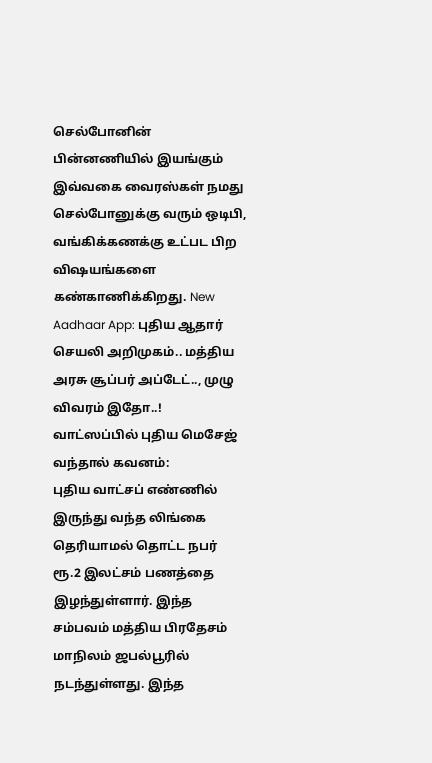செல்போனின் பின்னணியில் இயங்கும் இவ்வகை வைரஸ்கள் நமது செல்போனுக்கு வரும் ஒடிபி, வங்கிக்கணக்கு உட்பட பிற விஷயங்களை கண்காணிக்கிறது. New Aadhaar App: புதிய ஆதார் செயலி அறிமுகம்.. மத்திய அரசு சூப்பர் அப்டேட்.., முழு விவரம் இதோ..!
வாட்ஸப்பில் புதிய மெசேஜ் வந்தால் கவனம்:
புதிய வாட்சப் எண்ணில் இருந்து வந்த லிங்கை தெரியாமல் தொட்ட நபர் ரூ.2 இலட்சம் பணத்தை இழந்துள்ளார். இந்த சம்பவம் மத்திய பிரதேசம் மாநிலம் ஜபல்பூரில் நடந்துள்ளது. இந்த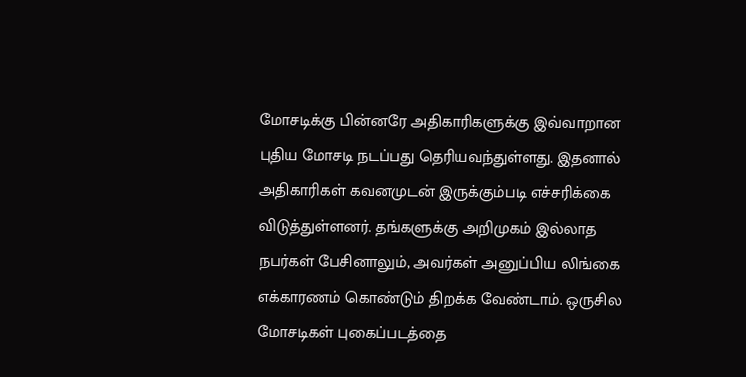மோசடிக்கு பின்னரே அதிகாரிகளுக்கு இவ்வாறான புதிய மோசடி நடப்பது தெரியவந்துள்ளது. இதனால் அதிகாரிகள் கவனமுடன் இருக்கும்படி எச்சரிக்கை விடுத்துள்ளனர். தங்களுக்கு அறிமுகம் இல்லாத நபர்கள் பேசினாலும், அவர்கள் அனுப்பிய லிங்கை எக்காரணம் கொண்டும் திறக்க வேண்டாம். ஒருசில மோசடிகள் புகைப்படத்தை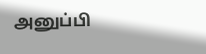அனுப்பி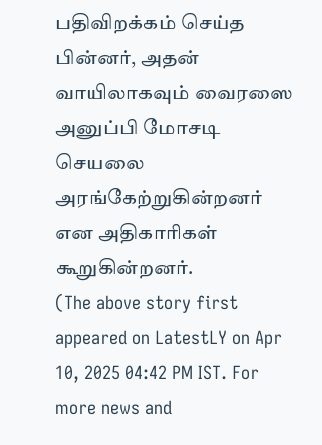பதிவிறக்கம் செய்த பின்னர், அதன் வாயிலாகவும் வைரஸை அனுப்பி மோசடி செயலை அரங்கேற்றுகின்றனர் என அதிகாரிகள் கூறுகின்றனர்.
(The above story first appeared on LatestLY on Apr 10, 2025 04:42 PM IST. For more news and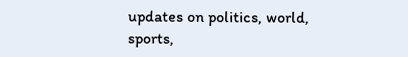updates on politics, world, sports,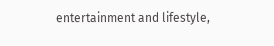entertainment and lifestyle,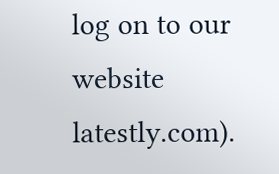log on to our website latestly.com).